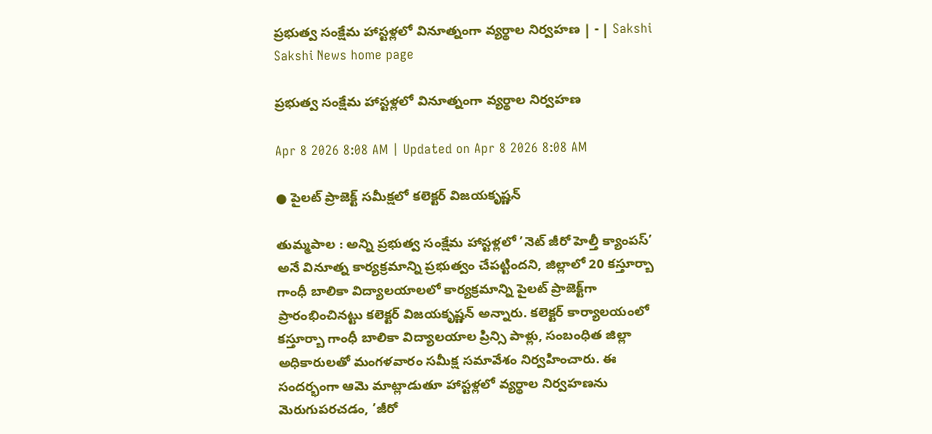ప్రభుత్వ సంక్షేమ హాస్టళ్లలో వినూత్నంగా వ్యర్థాల నిర్వహణ | - | Sakshi
Sakshi News home page

ప్రభుత్వ సంక్షేమ హాస్టళ్లలో వినూత్నంగా వ్యర్థాల నిర్వహణ

Apr 8 2026 8:08 AM | Updated on Apr 8 2026 8:08 AM

● పైలట్‌ ప్రాజెక్ట్‌ సమీక్షలో కలెక్టర్‌ విజయకృష్ణన్‌

తుమ్మపాల : అన్ని ప్రభుత్వ సంక్షేమ హాస్టళ్లలో ’నెట్‌ జీరో హెల్తీ క్యాంపస్‌’ అనే వినూత్న కార్యక్రమాన్ని ప్రభుత్వం చేపట్టిందని, జిల్లాలో 20 కస్తూర్బా గాంధీ బాలికా విద్యాలయాలలో కార్యక్రమాన్ని పైలట్‌ ప్రాజెక్ట్‌గా ప్రారంభించినట్టు కలెక్టర్‌ విజయకృష్ణన్‌ అన్నారు. కలెక్టర్‌ కార్యాలయంలో కస్తూర్బా గాంధీ బాలికా విద్యాలయాల ప్రిన్సి పాళ్లు, సంబంధిత జిల్లా అధికారులతో మంగళవారం సమీక్ష సమావేశం నిర్వహించారు. ఈ సందర్భంగా ఆమె మాట్లాడుతూ హాస్టళ్లలో వ్యర్థాల నిర్వహణను మెరుగుపరచడం, ’జీరో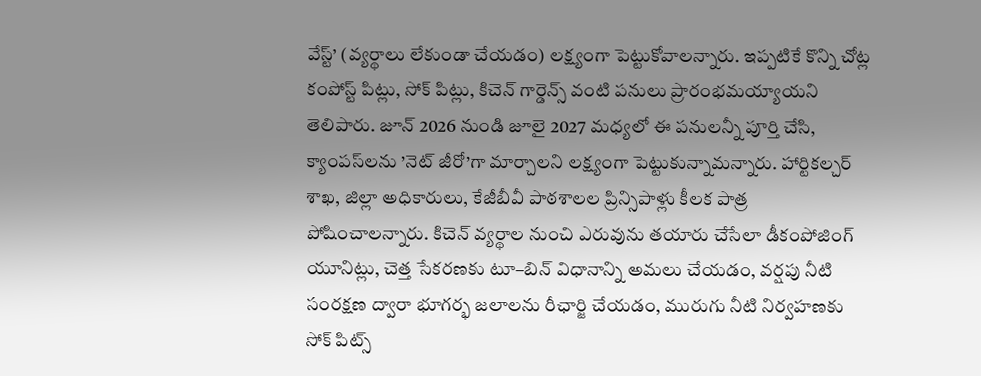వేస్ట్‌’ (వ్యర్థాలు లేకుండా చేయడం) లక్ష్యంగా పెట్టుకోవాలన్నారు. ఇప్పటికే కొన్ని చోట్ల కంపోస్ట్‌ పిట్లు, సోక్‌ పిట్లు, కిచెన్‌ గార్డెన్స్‌ వంటి పనులు ప్రారంభమయ్యాయని తెలిపారు. జూన్‌ 2026 నుండి జూలై 2027 మధ్యలో ఈ పనులన్నీ పూర్తి చేసి, క్యాంపస్‌లను ’నెట్‌ జీరో’గా మార్చాలని లక్ష్యంగా పెట్టుకున్నామన్నారు. హార్టికల్చర్‌ శాఖ, జిల్లా అధికారులు, కేజీబీవీ పాఠశాలల ప్రిన్సిపాళ్లు కీలక పాత్ర పోషించాలన్నారు. కిచెన్‌ వ్యర్థాల నుంచి ఎరువును తయారు చేసేలా డీకంపోజింగ్‌ యూనిట్లు, చెత్త సేకరణకు టూ–బిన్‌ విధానాన్ని అమలు చేయడం, వర్షపు నీటి సంరక్షణ ద్వారా భూగర్భ జలాలను రీఛార్జి చేయడం, మురుగు నీటి నిర్వహణకు సోక్‌ పిట్స్‌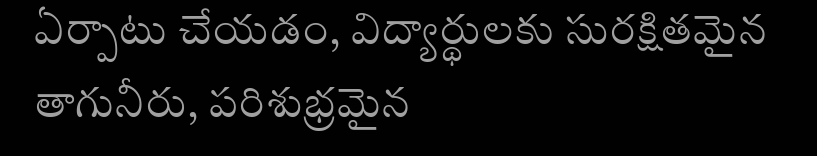ఏర్పాటు చేయడం, విద్యార్థులకు సురక్షితమైన తాగునీరు, పరిశుభ్రమైన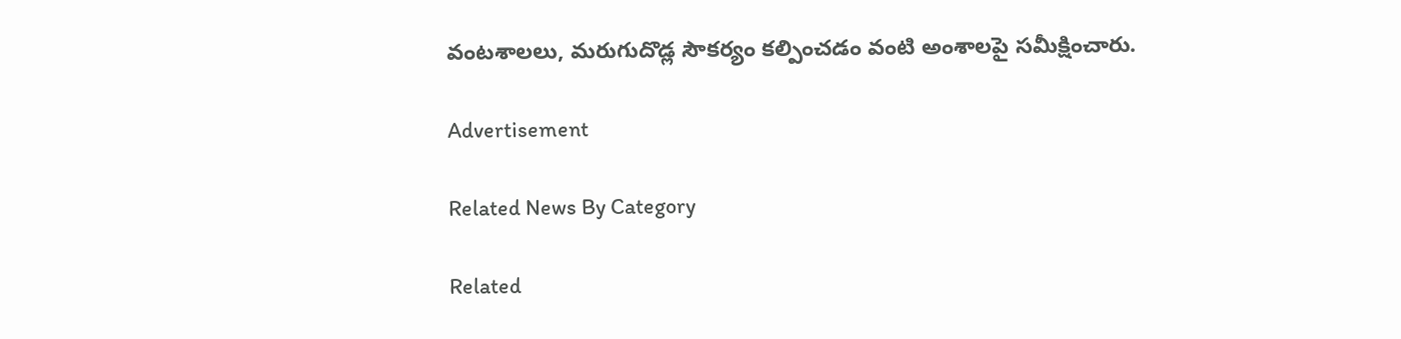వంటశాలలు, మరుగుదొడ్ల సౌకర్యం కల్పించడం వంటి అంశాలపై సమీక్షించారు.

Advertisement

Related News By Category

Related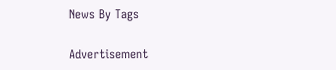News By Tags

Advertisement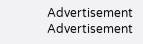Advertisement
Advertisement